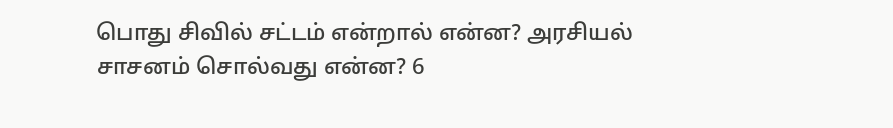பொது சிவில் சட்டம் என்றால் என்ன? அரசியல் சாசனம் சொல்வது என்ன? 6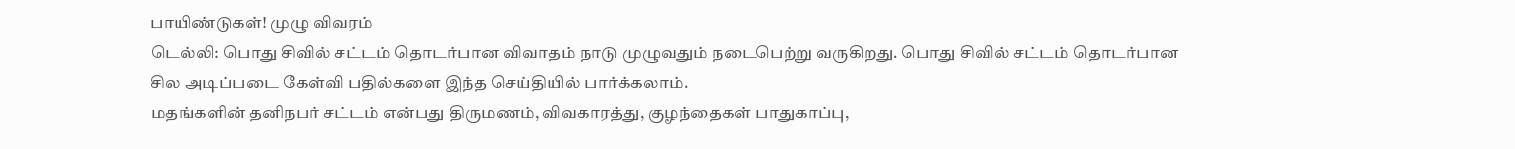பாயிண்டுகள்! முழு விவரம்
டெல்லி: பொது சிவில் சட்டம் தொடர்பான விவாதம் நாடு முழுவதும் நடைபெற்று வருகிறது. பொது சிவில் சட்டம் தொடர்பான சில அடிப்படை கேள்வி பதில்களை இந்த செய்தியில் பார்க்கலாம்.
மதங்களின் தனிநபர் சட்டம் என்பது திருமணம், விவகாரத்து, குழந்தைகள் பாதுகாப்பு,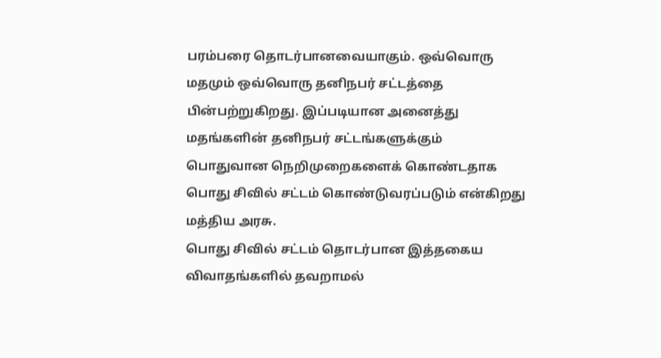பரம்பரை தொடர்பானவையாகும். ஒவ்வொரு மதமும் ஒவ்வொரு தனிநபர் சட்டத்தை பின்பற்றுகிறது. இப்படியான அனைத்து மதங்களின் தனிநபர் சட்டங்களுக்கும் பொதுவான நெறிமுறைகளைக் கொண்டதாக பொது சிவில் சட்டம் கொண்டுவரப்படும் என்கிறது மத்திய அரசு.
பொது சிவில் சட்டம் தொடர்பான இத்தகைய விவாதங்களில் தவறாமல்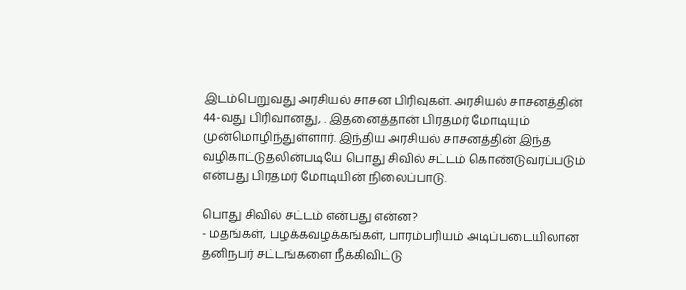இடம்பெறுவது அரசியல் சாசன பிரிவுகள். அரசியல் சாசனத்தின் 44-வது பிரிவானது, . இதனைத்தான் பிரதமர் மோடியும் முன்மொழிந்துள்ளார். இந்திய அரசியல் சாசனத்தின் இந்த வழிகாட்டுதலின்படியே பொது சிவில் சட்டம் கொண்டுவரப்படும் என்பது பிரதமர் மோடியின் நிலைப்பாடு.

பொது சிவில் சட்டம் என்பது என்ன?
- மதங்கள், பழக்கவழக்கங்கள், பாரம்பரியம் அடிப்படையிலான தனிநபர் சட்டங்களை நீக்கிவிட்டு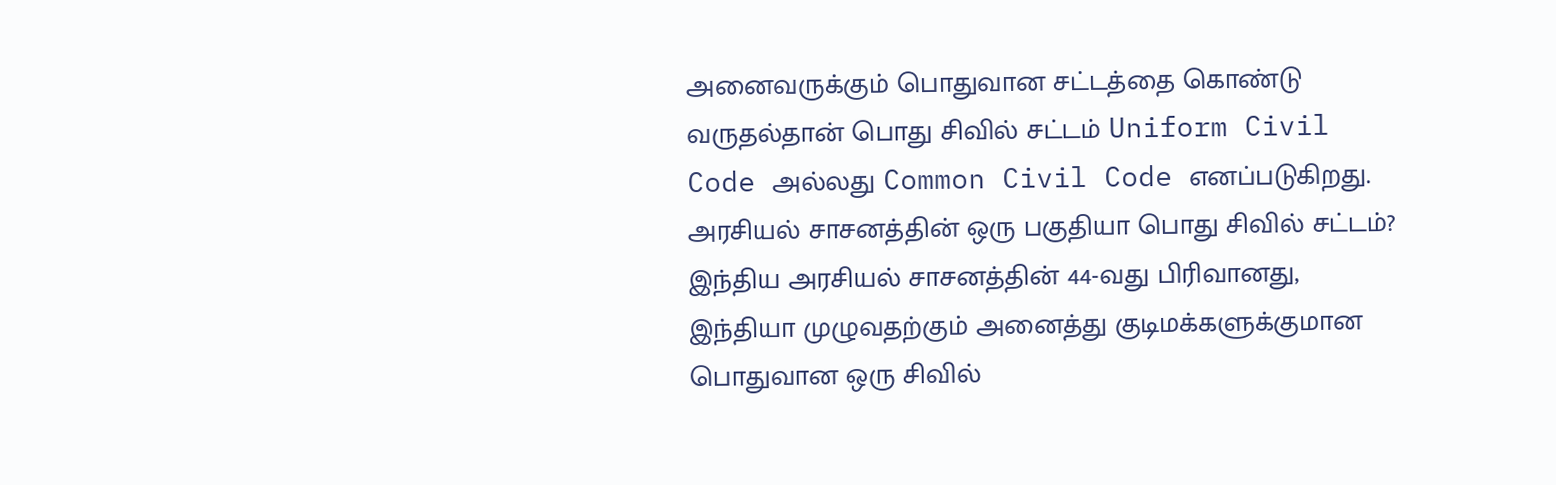அனைவருக்கும் பொதுவான சட்டத்தை கொண்டு வருதல்தான் பொது சிவில் சட்டம் Uniform Civil Code அல்லது Common Civil Code எனப்படுகிறது.
அரசியல் சாசனத்தின் ஒரு பகுதியா பொது சிவில் சட்டம்?
இந்திய அரசியல் சாசனத்தின் 44-வது பிரிவானது, இந்தியா முழுவதற்கும் அனைத்து குடிமக்களுக்குமான பொதுவான ஒரு சிவில்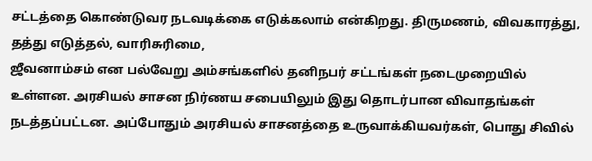சட்டத்தை கொண்டுவர நடவடிக்கை எடுக்கலாம் என்கிறது. திருமணம், விவகாரத்து, தத்து எடுத்தல், வாரிசுரிமை,
ஜீவனாம்சம் என பல்வேறு அம்சங்களில் தனிநபர் சட்டங்கள் நடைமுறையில் உள்ளன. அரசியல் சாசன நிர்ணய சபையிலும் இது தொடர்பான விவாதங்கள் நடத்தப்பட்டன. அப்போதும் அரசியல் சாசனத்தை உருவாக்கியவர்கள், பொது சிவில்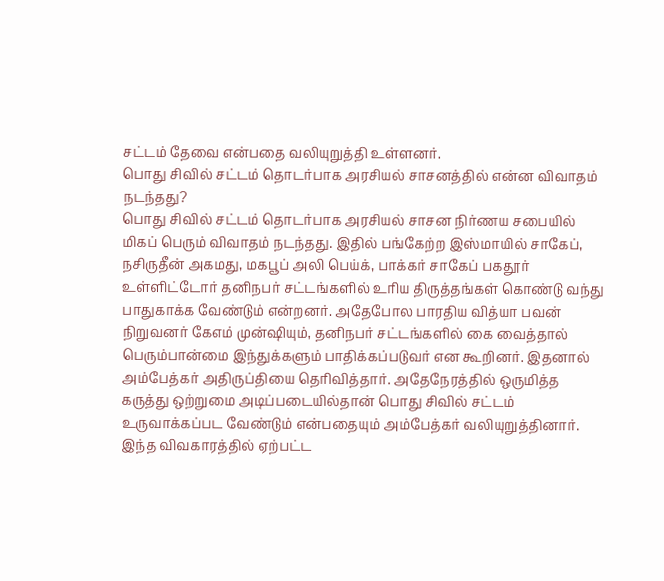சட்டம் தேவை என்பதை வலியுறுத்தி உள்ளனர்.
பொது சிவில் சட்டம் தொடர்பாக அரசியல் சாசனத்தில் என்ன விவாதம் நடந்தது?
பொது சிவில் சட்டம் தொடர்பாக அரசியல் சாசன நிர்ணய சபையில் மிகப் பெரும் விவாதம் நடந்தது. இதில் பங்கேற்ற இஸ்மாயில் சாகேப், நசிருதீன் அகமது, மகபூப் அலி பெய்க், பாக்கர் சாகேப் பகதூர் உள்ளிட்டோர் தனிநபர் சட்டங்களில் உரிய திருத்தங்கள் கொண்டு வந்து பாதுகாக்க வேண்டும் என்றனர். அதேபோல பாரதிய வித்யா பவன் நிறுவனர் கேஎம் முன்ஷியும், தனிநபர் சட்டங்களில் கை வைத்தால் பெரும்பான்மை இந்துக்களும் பாதிக்கப்படுவர் என கூறினர். இதனால் அம்பேத்கர் அதிருப்தியை தெரிவித்தார். அதேநேரத்தில் ஒருமித்த கருத்து ஒற்றுமை அடிப்படையில்தான் பொது சிவில் சட்டம் உருவாக்கப்பட வேண்டும் என்பதையும் அம்பேத்கர் வலியுறுத்தினார். இந்த விவகாரத்தில் ஏற்பட்ட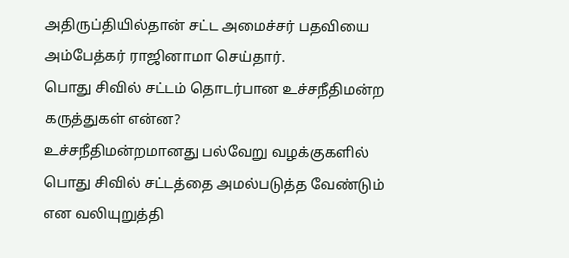அதிருப்தியில்தான் சட்ட அமைச்சர் பதவியை அம்பேத்கர் ராஜினாமா செய்தார்.
பொது சிவில் சட்டம் தொடர்பான உச்சநீதிமன்ற கருத்துகள் என்ன?
உச்சநீதிமன்றமானது பல்வேறு வழக்குகளில் பொது சிவில் சட்டத்தை அமல்படுத்த வேண்டும் என வலியுறுத்தி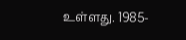உள்ளது. 1985-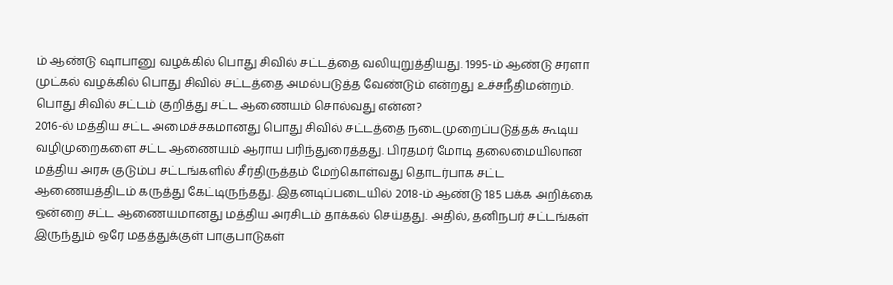ம் ஆண்டு ஷாபானு வழக்கில் பொது சிவில் சட்டத்தை வலியுறுத்தியது. 1995-ம் ஆண்டு சரளா முட்கல் வழக்கில் பொது சிவில் சட்டத்தை அமல்படுத்த வேண்டும் என்றது உச்சநீதிமன்றம்.
பொது சிவில் சட்டம் குறித்து சட்ட ஆணையம் சொல்வது என்ன?
2016-ல் மத்திய சட்ட அமைச்சகமானது பொது சிவில் சட்டத்தை நடைமுறைப்படுத்தக் கூடிய வழிமுறைகளை சட்ட ஆணையம் ஆராய பரிந்துரைத்தது. பிரதமர் மோடி தலைமையிலான மத்திய அரசு குடும்ப சட்டங்களில் சீர்திருத்தம் மேற்கொள்வது தொடர்பாக சட்ட ஆணையத்திடம் கருத்து கேட்டிருந்தது. இதனடிப்படையில் 2018-ம் ஆண்டு 185 பக்க அறிக்கை ஒன்றை சட்ட ஆணையமானது மத்திய அரசிடம் தாக்கல் செய்தது. அதில், தனிநபர் சட்டங்கள் இருந்தும் ஒரே மதத்துக்குள் பாகுபாடுகள்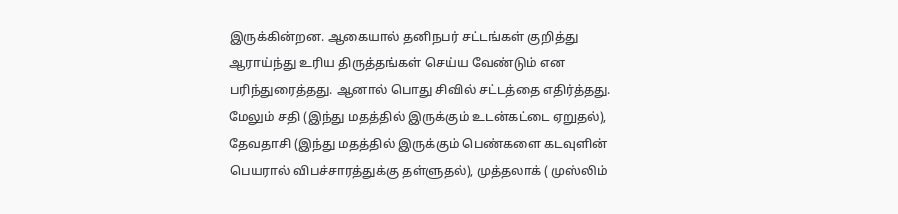இருக்கின்றன. ஆகையால் தனிநபர் சட்டங்கள் குறித்து ஆராய்ந்து உரிய திருத்தங்கள் செய்ய வேண்டும் என பரிந்துரைத்தது. ஆனால் பொது சிவில் சட்டத்தை எதிர்த்தது.
மேலும் சதி (இந்து மதத்தில் இருக்கும் உடன்கட்டை ஏறுதல்), தேவதாசி (இந்து மதத்தில் இருக்கும் பெண்களை கடவுளின் பெயரால் விபச்சாரத்துக்கு தள்ளுதல்), முத்தலாக் ( முஸ்லிம்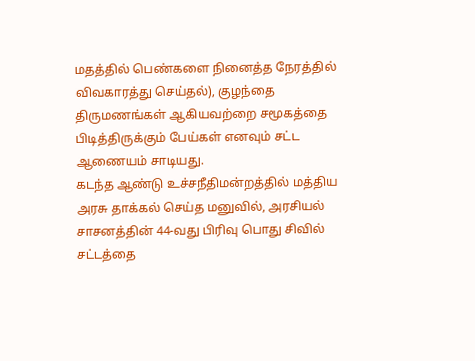மதத்தில் பெண்களை நினைத்த நேரத்தில் விவகாரத்து செய்தல்), குழந்தை திருமணங்கள் ஆகியவற்றை சமூகத்தை பிடித்திருக்கும் பேய்கள் எனவும் சட்ட ஆணையம் சாடியது.
கடந்த ஆண்டு உச்சநீதிமன்றத்தில் மத்திய அரசு தாக்கல் செய்த மனுவில், அரசியல் சாசனத்தின் 44-வது பிரிவு பொது சிவில் சட்டத்தை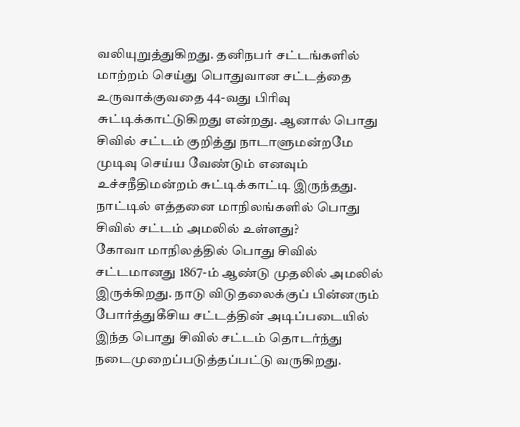வலியுறுத்துகிறது. தனிநபர் சட்டங்களில் மாற்றம் செய்து பொதுவான சட்டத்தை உருவாக்குவதை 44-வது பிரிவு சுட்டிக்காட்டுகிறது என்றது. ஆனால் பொது சிவில் சட்டம் குறித்து நாடாளுமன்றமே முடிவு செய்ய வேண்டும் எனவும் உச்சநீதிமன்றம் சுட்டிக்காட்டி இருந்தது.
நாட்டில் எத்தனை மாநிலங்களில் பொது சிவில் சட்டம் அமலில் உள்ளது?
கோவா மாநிலத்தில் பொது சிவில் சட்டமானது 1867-ம் ஆண்டு முதலில் அமலில் இருக்கிறது. நாடு விடுதலைக்குப் பின்னரும் போர்த்துகீசிய சட்டத்தின் அடிப்படையில் இந்த பொது சிவில் சட்டம் தொடர்ந்து நடைமுறைப்படுத்தப்பட்டு வருகிறது.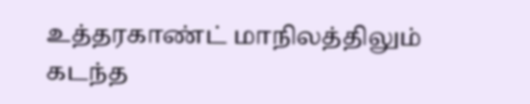உத்தரகாண்ட் மாநிலத்திலும் கடந்த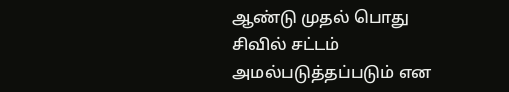ஆண்டு முதல் பொது சிவில் சட்டம் அமல்படுத்தப்படும் என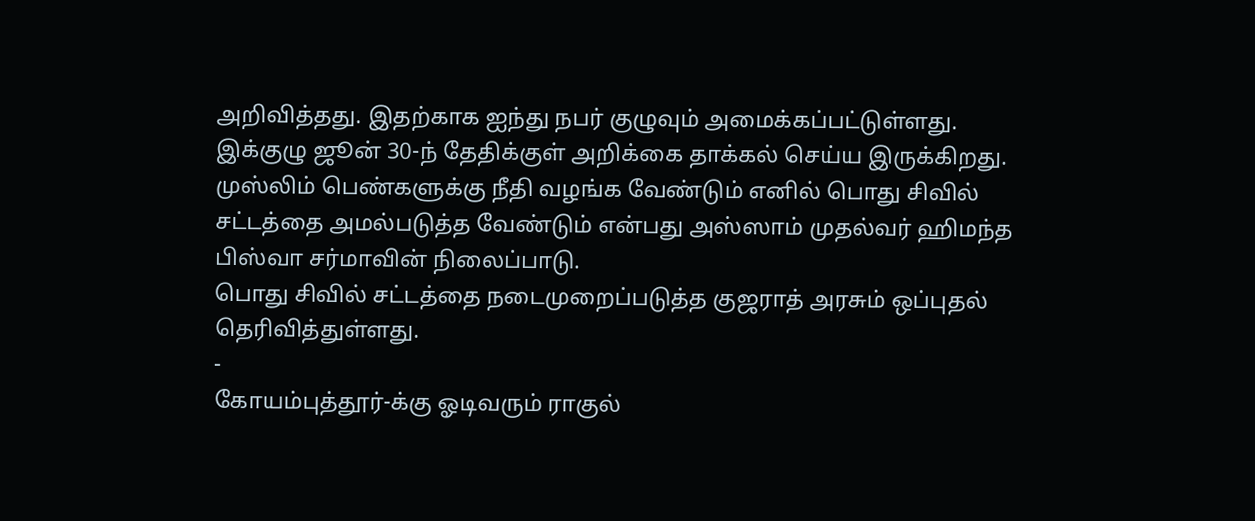அறிவித்தது. இதற்காக ஐந்து நபர் குழுவும் அமைக்கப்பட்டுள்ளது. இக்குழு ஜூன் 30-ந் தேதிக்குள் அறிக்கை தாக்கல் செய்ய இருக்கிறது.
முஸ்லிம் பெண்களுக்கு நீதி வழங்க வேண்டும் எனில் பொது சிவில் சட்டத்தை அமல்படுத்த வேண்டும் என்பது அஸ்ஸாம் முதல்வர் ஹிமந்த பிஸ்வா சர்மாவின் நிலைப்பாடு.
பொது சிவில் சட்டத்தை நடைமுறைப்படுத்த குஜராத் அரசும் ஒப்புதல் தெரிவித்துள்ளது.
-
கோயம்புத்தூர்-க்கு ஓடிவரும் ராகுல்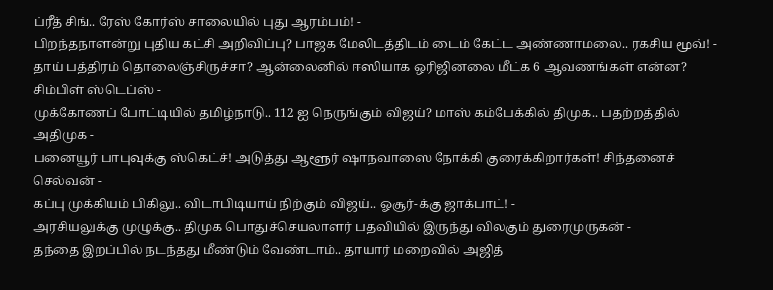ப்ரீத் சிங்.. ரேஸ் கோர்ஸ் சாலையில் புது ஆரம்பம்! -
பிறந்தநாளன்று புதிய கட்சி அறிவிப்பு? பாஜக மேலிடத்திடம் டைம் கேட்ட அண்ணாமலை.. ரகசிய மூவ்! -
தாய் பத்திரம் தொலைஞ்சிருச்சா? ஆன்லைனில் ஈஸியாக ஒரிஜினலை மீட்க 6 ஆவணங்கள் என்ன? சிம்பிள் ஸ்டெப்ஸ் -
முக்கோணப் போட்டியில் தமிழ்நாடு.. 112 ஐ நெருங்கும் விஜய்? மாஸ் கம்பேக்கில் திமுக.. பதற்றத்தில் அதிமுக -
பனையூர் பாபுவுக்கு ஸ்கெட்ச்! அடுத்து ஆளூர் ஷாநவாஸை நோக்கி குரைக்கிறார்கள்! சிந்தனைச் செல்வன் -
கப்பு முக்கியம் பிகிலு.. விடாபிடியாய் நிற்கும் விஜய்.. ஓசூர்-க்கு ஜாக்பாட்! -
அரசியலுக்கு முழுக்கு.. திமுக பொதுச்செயலாளர் பதவியில் இருந்து விலகும் துரைமுருகன் -
தந்தை இறப்பில் நடந்தது மீண்டும் வேண்டாம்.. தாயார் மறைவில் அஜித்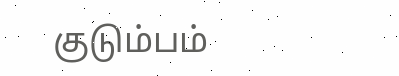குடும்பம்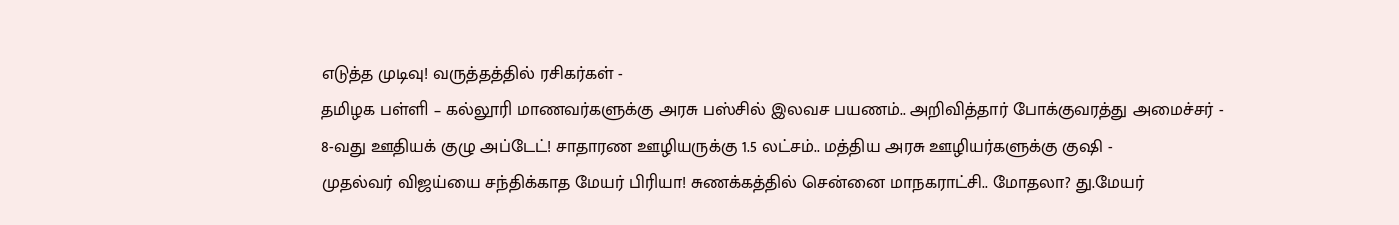எடுத்த முடிவு! வருத்தத்தில் ரசிகர்கள் -
தமிழக பள்ளி – கல்லூரி மாணவர்களுக்கு அரசு பஸ்சில் இலவச பயணம்.. அறிவித்தார் போக்குவரத்து அமைச்சர் -
8-வது ஊதியக் குழு அப்டேட்! சாதாரண ஊழியருக்கு 1.5 லட்சம்.. மத்திய அரசு ஊழியர்களுக்கு குஷி -
முதல்வர் விஜய்யை சந்திக்காத மேயர் பிரியா! சுணக்கத்தில் சென்னை மாநகராட்சி.. மோதலா? து.மேயர்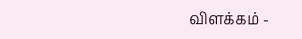விளக்கம் -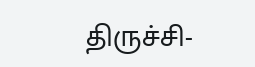திருச்சி-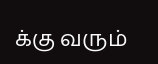க்கு வரும்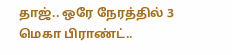தாஜ்.. ஒரே நேரத்தில் 3 மெகா பிராண்ட்..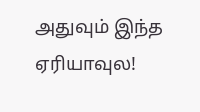அதுவும் இந்த ஏரியாவுல!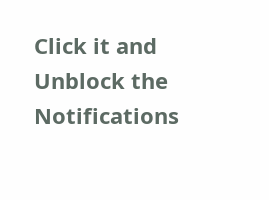Click it and Unblock the Notifications